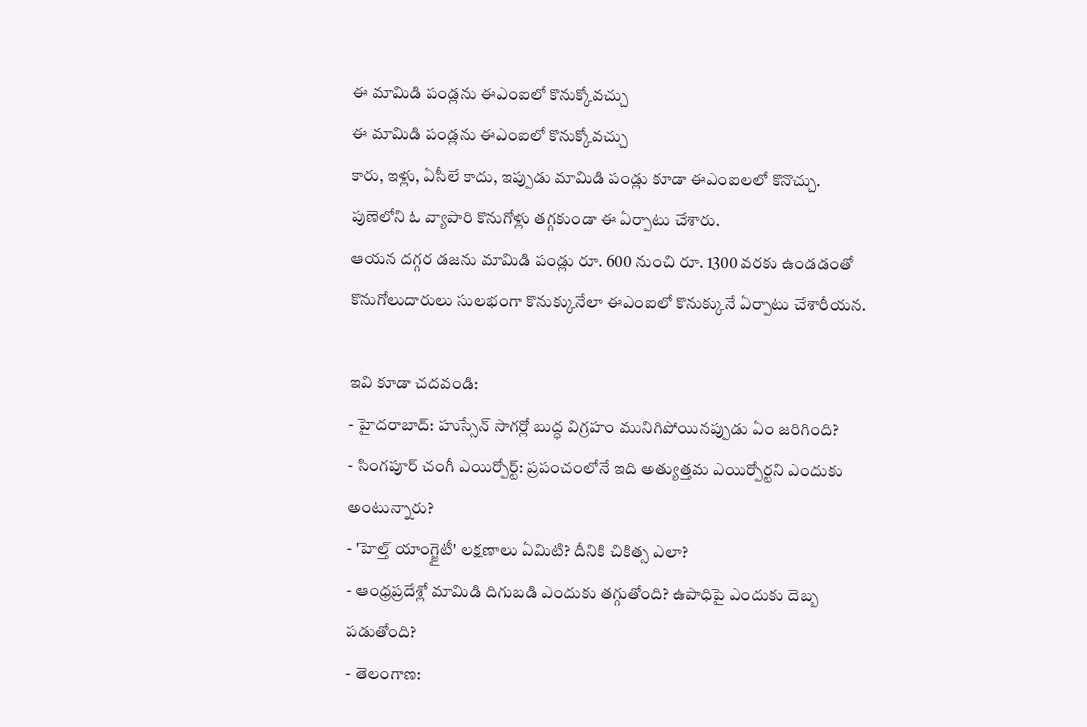ఈ మామిడి పండ్లను ఈఎంఐలో కొనుక్కోవచ్చు
ఈ మామిడి పండ్లను ఈఎంఐలో కొనుక్కోవచ్చు
కారు, ఇళ్లు, ఏసీలే కాదు, ఇప్పుడు మామిడి పండ్లు కూడా ఈఎంఐలలో కొనొచ్చు.
పుణెలోని ఓ వ్యాపారి కొనుగోళ్లు తగ్గకుండా ఈ ఏర్పాటు చేశారు.
ఆయన దగ్గర డజను మామిడి పండ్లు రూ. 600 నుంచి రూ. 1300 వరకు ఉండడంతో కొనుగోలుదారులు సులభంగా కొనుక్కునేలా ఈఎంఐలో కొనుక్కునే ఏర్పాటు చేశారీయన.

ఇవి కూడా చదవండి:
- హైదరాబాద్: హుస్సేన్ సాగర్లో బుద్ధ విగ్రహం మునిగిపోయినప్పుడు ఏం జరిగింది?
- సింగపూర్ చంగీ ఎయిర్పోర్ట్: ప్రపంచంలోనే ఇది అత్యుత్తమ ఎయిర్పోర్టని ఎందుకు అంటున్నారు?
- 'హెల్త్ యాంగ్జైటీ' లక్షణాలు ఏమిటి? దీనికి చికిత్స ఎలా?
- ఆంధ్రప్రదేశ్లో మామిడి దిగుబడి ఎందుకు తగ్గుతోంది? ఉపాధిపై ఎందుకు దెబ్బ పడుతోంది?
- తెలంగాణ: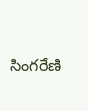సింగరేణి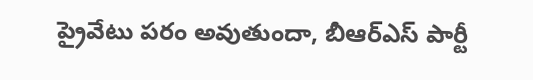ప్రైవేటు పరం అవుతుందా, బీఆర్ఎస్ పార్టీ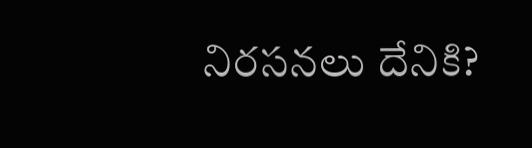నిరసనలు దేనికి?